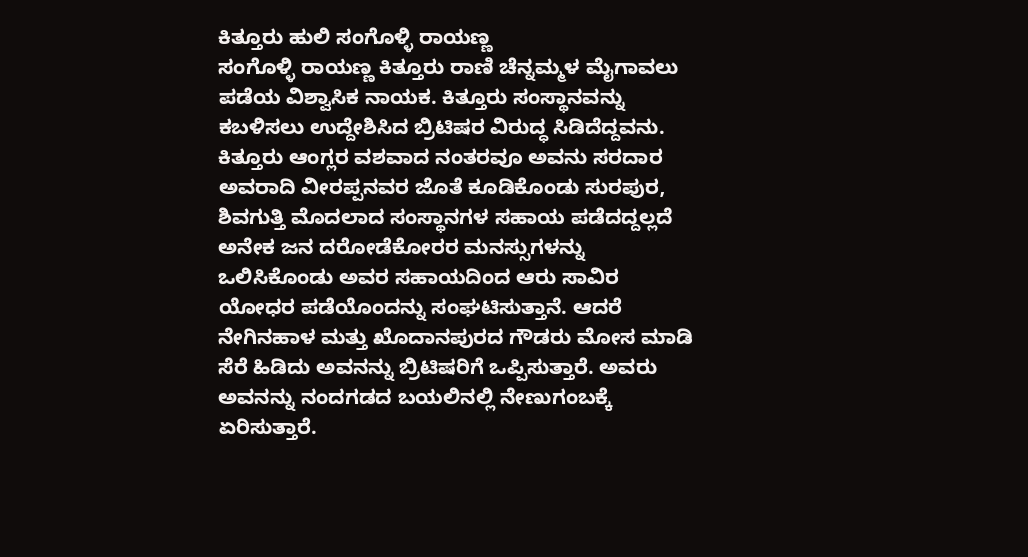ಕಿತ್ತೂರು ಹುಲಿ ಸಂಗೊಳ್ಳಿ ರಾಯಣ್ಣ
ಸಂಗೊಳ್ಳಿ ರಾಯಣ್ಣ ಕಿತ್ತೂರು ರಾಣಿ ಚೆನ್ನಮ್ಮಳ ಮೈಗಾವಲು ಪಡೆಯ ವಿಶ್ವಾಸಿಕ ನಾಯಕ. ಕಿತ್ತೂರು ಸಂಸ್ಥಾನವನ್ನು ಕಬಳಿಸಲು ಉದ್ದೇಶಿಸಿದ ಬ್ರಿಟಿಷರ ವಿರುದ್ಧ ಸಿಡಿದೆದ್ದವನು. ಕಿತ್ತೂರು ಆಂಗ್ಲರ ವಶವಾದ ನಂತರವೂ ಅವನು ಸರದಾರ ಅವರಾದಿ ವೀರಪ್ಪನವರ ಜೊತೆ ಕೂಡಿಕೊಂಡು ಸುರಪುರ, ಶಿವಗುತ್ತಿ ಮೊದಲಾದ ಸಂಸ್ಥಾನಗಳ ಸಹಾಯ ಪಡೆದದ್ದಲ್ಲದೆ ಅನೇಕ ಜನ ದರೋಡೆಕೋರರ ಮನಸ್ಸುಗಳನ್ನು ಒಲಿಸಿಕೊಂಡು ಅವರ ಸಹಾಯದಿಂದ ಆರು ಸಾವಿರ ಯೋಧರ ಪಡೆಯೊಂದನ್ನು ಸಂಘಟಿಸುತ್ತಾನೆ. ಆದರೆ ನೇಗಿನಹಾಳ ಮತ್ತು ಖೊದಾನಪುರದ ಗೌಡರು ಮೋಸ ಮಾಡಿ ಸೆರೆ ಹಿಡಿದು ಅವನನ್ನು ಬ್ರಿಟಿಷರಿಗೆ ಒಪ್ಪಿಸುತ್ತಾರೆ. ಅವರು ಅವನನ್ನು ನಂದಗಡದ ಬಯಲಿನಲ್ಲಿ ನೇಣುಗಂಬಕ್ಕೆ ಏರಿಸುತ್ತಾರೆ.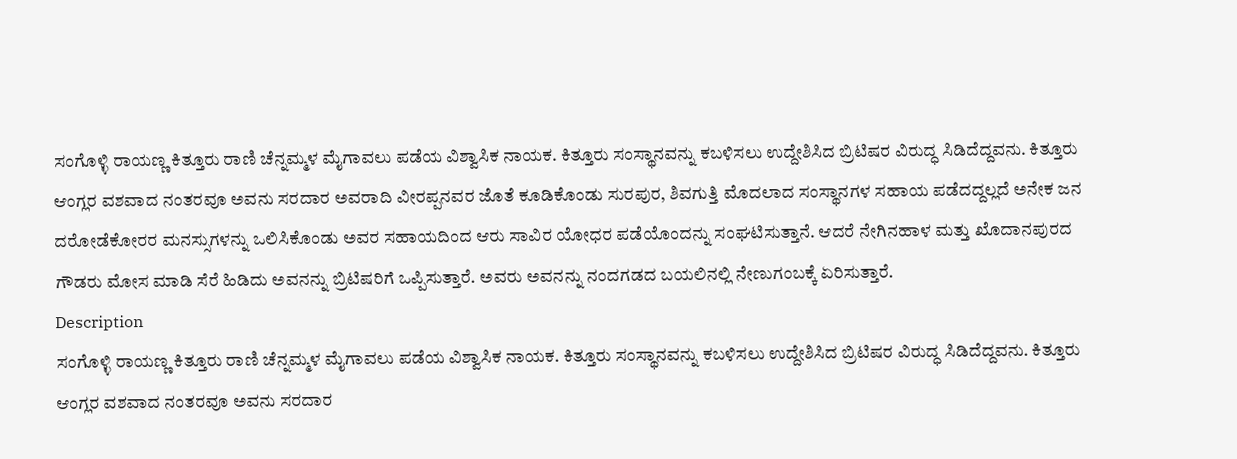ಸಂಗೊಳ್ಳಿ ರಾಯಣ್ಣ ಕಿತ್ತೂರು ರಾಣಿ ಚೆನ್ನಮ್ಮಳ ಮೈಗಾವಲು ಪಡೆಯ ವಿಶ್ವಾಸಿಕ ನಾಯಕ. ಕಿತ್ತೂರು ಸಂಸ್ಥಾನವನ್ನು ಕಬಳಿಸಲು ಉದ್ದೇಶಿಸಿದ ಬ್ರಿಟಿಷರ ವಿರುದ್ಧ ಸಿಡಿದೆದ್ದವನು. ಕಿತ್ತೂರು ಆಂಗ್ಲರ ವಶವಾದ ನಂತರವೂ ಅವನು ಸರದಾರ ಅವರಾದಿ ವೀರಪ್ಪನವರ ಜೊತೆ ಕೂಡಿಕೊಂಡು ಸುರಪುರ, ಶಿವಗುತ್ತಿ ಮೊದಲಾದ ಸಂಸ್ಥಾನಗಳ ಸಹಾಯ ಪಡೆದದ್ದಲ್ಲದೆ ಅನೇಕ ಜನ ದರೋಡೆಕೋರರ ಮನಸ್ಸುಗಳನ್ನು ಒಲಿಸಿಕೊಂಡು ಅವರ ಸಹಾಯದಿಂದ ಆರು ಸಾವಿರ ಯೋಧರ ಪಡೆಯೊಂದನ್ನು ಸಂಘಟಿಸುತ್ತಾನೆ. ಆದರೆ ನೇಗಿನಹಾಳ ಮತ್ತು ಖೊದಾನಪುರದ ಗೌಡರು ಮೋಸ ಮಾಡಿ ಸೆರೆ ಹಿಡಿದು ಅವನನ್ನು ಬ್ರಿಟಿಷರಿಗೆ ಒಪ್ಪಿಸುತ್ತಾರೆ. ಅವರು ಅವನನ್ನು ನಂದಗಡದ ಬಯಲಿನಲ್ಲಿ ನೇಣುಗಂಬಕ್ಕೆ ಏರಿಸುತ್ತಾರೆ.
Description
ಸಂಗೊಳ್ಳಿ ರಾಯಣ್ಣ ಕಿತ್ತೂರು ರಾಣಿ ಚೆನ್ನಮ್ಮಳ ಮೈಗಾವಲು ಪಡೆಯ ವಿಶ್ವಾಸಿಕ ನಾಯಕ. ಕಿತ್ತೂರು ಸಂಸ್ಥಾನವನ್ನು ಕಬಳಿಸಲು ಉದ್ದೇಶಿಸಿದ ಬ್ರಿಟಿಷರ ವಿರುದ್ಧ ಸಿಡಿದೆದ್ದವನು. ಕಿತ್ತೂರು ಆಂಗ್ಲರ ವಶವಾದ ನಂತರವೂ ಅವನು ಸರದಾರ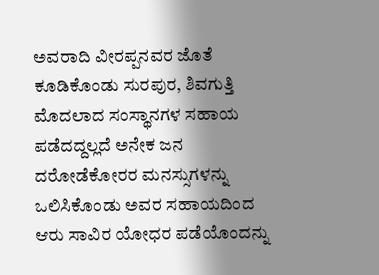ಅವರಾದಿ ವೀರಪ್ಪನವರ ಜೊತೆ ಕೂಡಿಕೊಂಡು ಸುರಪುರ, ಶಿವಗುತ್ತಿ ಮೊದಲಾದ ಸಂಸ್ಥಾನಗಳ ಸಹಾಯ ಪಡೆದದ್ದಲ್ಲದೆ ಅನೇಕ ಜನ ದರೋಡೆಕೋರರ ಮನಸ್ಸುಗಳನ್ನು ಒಲಿಸಿಕೊಂಡು ಅವರ ಸಹಾಯದಿಂದ ಆರು ಸಾವಿರ ಯೋಧರ ಪಡೆಯೊಂದನ್ನು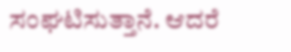ಸಂಘಟಿಸುತ್ತಾನೆ. ಆದರೆ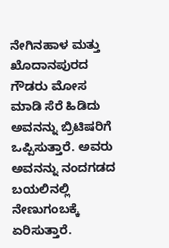ನೇಗಿನಹಾಳ ಮತ್ತು ಖೊದಾನಪುರದ ಗೌಡರು ಮೋಸ ಮಾಡಿ ಸೆರೆ ಹಿಡಿದು ಅವನನ್ನು ಬ್ರಿಟಿಷರಿಗೆ ಒಪ್ಪಿಸುತ್ತಾರೆ. ಅವರು ಅವನನ್ನು ನಂದಗಡದ ಬಯಲಿನಲ್ಲಿ ನೇಣುಗಂಬಕ್ಕೆ ಏರಿಸುತ್ತಾರೆ.